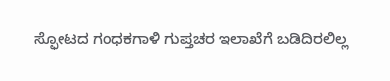ಸ್ಫೋಟದ ಗಂಧಕಗಾಳಿ ಗುಪ್ತಚರ ಇಲಾಖೆಗೆ ಬಡಿದಿರಲಿಲ್ಲ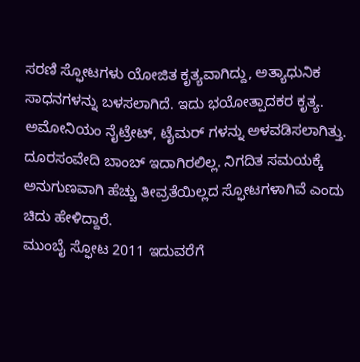ಸರಣಿ ಸ್ಫೋಟಗಳು ಯೋಜಿತ ಕೃತ್ಯವಾಗಿದ್ದು, ಅತ್ಯಾಧುನಿಕ ಸಾಧನಗಳನ್ನು ಬಳಸಲಾಗಿದೆ. ಇದು ಭಯೋತ್ಪಾದಕರ ಕೃತ್ಯ. ಅಮೋನಿಯಂ ನೈಟ್ರೇಟ್, ಟೈಮರ್ ಗಳನ್ನು ಅಳವಡಿಸಲಾಗಿತ್ತು. ದೂರಸಂವೇದಿ ಬಾಂಬ್ ಇದಾಗಿರಲಿಲ್ಲ. ನಿಗದಿತ ಸಮಯಕ್ಕೆ ಅನುಗುಣವಾಗಿ ಹೆಚ್ಚು ತೀವ್ರತೆಯಿಲ್ಲದ ಸ್ಫೋಟಗಳಾಗಿವೆ ಎಂದು ಚಿದು ಹೇಳಿದ್ದಾರೆ.
ಮುಂಬೈ ಸ್ಫೋಟ 2011 ಇದುವರೆಗೆ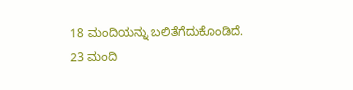18 ಮಂದಿಯನ್ನು ಬಲಿತೆಗೆದುಕೊಂಡಿದೆ. 23 ಮಂದಿ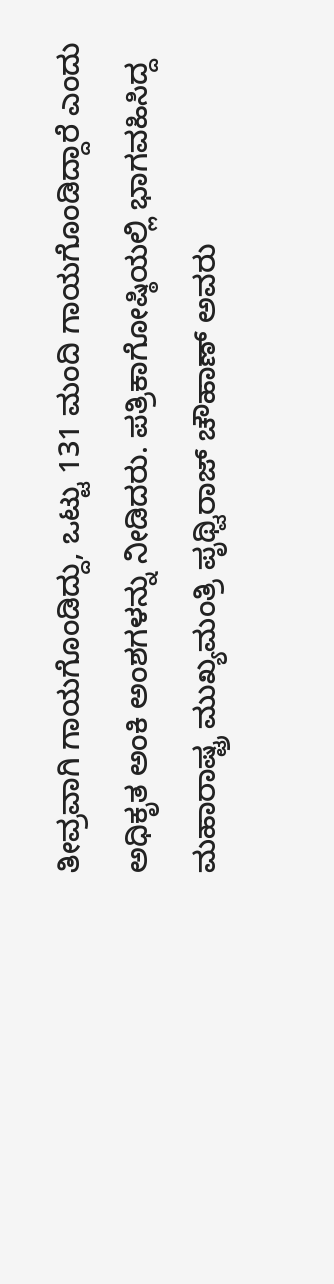ತೀವ್ರವಾಗಿ ಗಾಯಗೊಂಡಿದ್ದು, ಒಟ್ಟು 131 ಮಂದಿ ಗಾಯಗೊಂಡಿದ್ದಾರೆ ಎಂದು ಅಧಿಕೃತ ಅಂಕಿ ಅಂಶಗಳನ್ನು ನೀಡಿದರು. ಪತ್ರಿಕಾಗೋಷ್ಠಿಯಲ್ಲಿ ಭಾಗವಹಿಸಿದ್ದ ಮಹಾರಾಷ್ಟ್ರ ಮುಖ್ಯಮಂತ್ರಿ ಪೃಥ್ವಿರಾಜ್ ಚೌಹಾಣ್ ಅವರು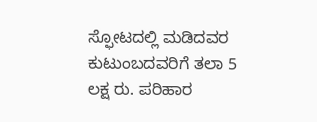ಸ್ಫೋಟದಲ್ಲಿ ಮಡಿದವರ ಕುಟುಂಬದವರಿಗೆ ತಲಾ 5 ಲಕ್ಷ ರು. ಪರಿಹಾರ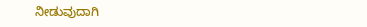ನೀಡುವುದಾಗಿ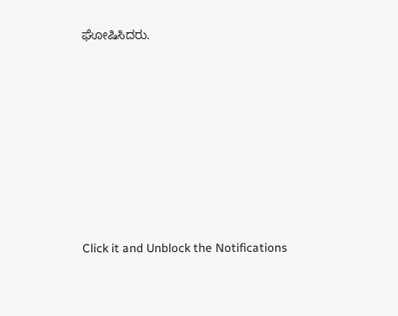ಘೋಷಿಸಿದರು.












Click it and Unblock the Notifications